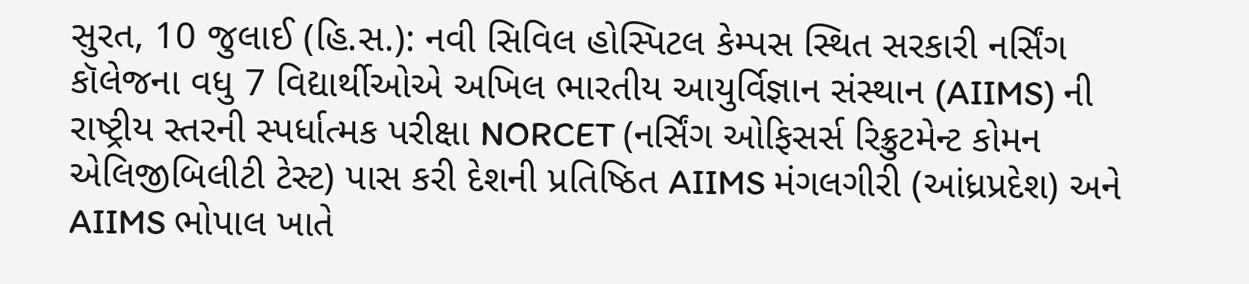સુરત, 10 જુલાઈ (હિ.સ.): નવી સિવિલ હોસ્પિટલ કેમ્પસ સ્થિત સરકારી નર્સિંગ કૉલેજના વધુ 7 વિદ્યાર્થીઓએ અખિલ ભારતીય આયુર્વિજ્ઞાન સંસ્થાન (AIIMS) ની રાષ્ટ્રીય સ્તરની સ્પર્ધાત્મક પરીક્ષા NORCET (નર્સિંગ ઓફિસર્સ રિક્રુટમેન્ટ કોમન એલિજીબિલીટી ટેસ્ટ) પાસ કરી દેશની પ્રતિષ્ઠિત AIIMS મંગલગીરી (આંધ્રપ્રદેશ) અને AIIMS ભોપાલ ખાતે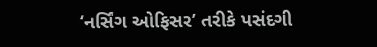‘નર્સિંગ ઓફિસર’ તરીકે પસંદગી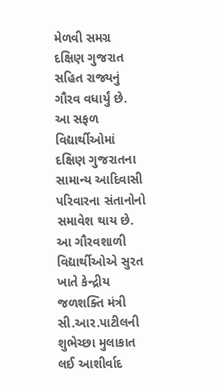મેળવી સમગ્ર દક્ષિણ ગુજરાત સહિત રાજ્યનું ગૌરવ વધાર્યું છે. આ સફળ વિદ્યાર્થીઓમાં દક્ષિણ ગુજરાતના સામાન્ય આદિવાસી પરિવારના સંતાનોનો સમાવેશ થાય છે. આ ગૌરવશાળી વિદ્યાર્થીઓએ સુરત ખાતે કેન્દ્રીય જળશક્તિ મંત્રી સી.આર.પાટીલની શુભેચ્છા મુલાકાત લઈ આશીર્વાદ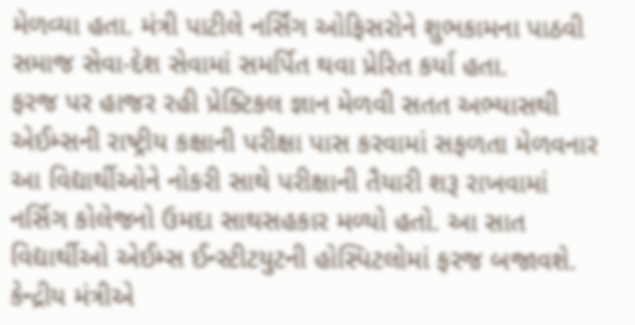મેળવ્યા હતા. મંત્રી પાટીલે નર્સિંગ ઓફિસરોને શુભકામના પાઠવી સમાજ સેવા-દેશ સેવામાં સમર્પિત થવા પ્રેરિત કર્યા હતા.
ફરજ પર હાજર રહી પ્રેક્ટિકલ જ્ઞાન મેળવી સતત અભ્યાસથી એઈમ્સની રાષ્ટ્રીય કક્ષાની પરીક્ષા પાસ કરવામાં સફળતા મેળવનાર આ વિદ્યાર્થીઓને નોકરી સાથે પરીક્ષાની તૈયારી શરૂ રાખવામાં નર્સિગ કોલેજનો ઉમદા સાથસહકાર મળ્યો હતો. આ સાત વિદ્યાર્થીઓ એઈમ્સ ઈન્સ્ટીટયુટની હોસ્પિટલોમાં ફરજ બજાવશે.
કેન્દ્રીય મંત્રીએ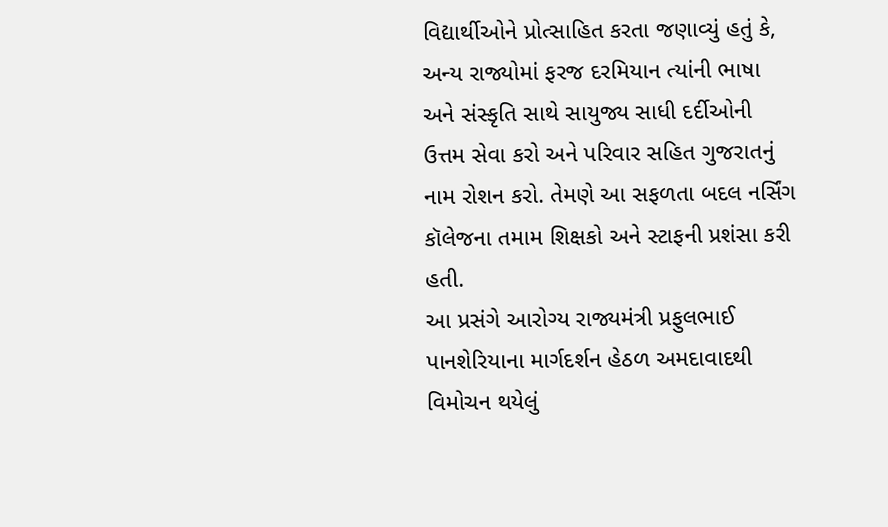વિદ્યાર્થીઓને પ્રોત્સાહિત કરતા જણાવ્યું હતું કે, અન્ય રાજ્યોમાં ફરજ દરમિયાન ત્યાંની ભાષા અને સંસ્કૃતિ સાથે સાયુજ્ય સાધી દર્દીઓની ઉત્તમ સેવા કરો અને પરિવાર સહિત ગુજરાતનું નામ રોશન કરો. તેમણે આ સફળતા બદલ નર્સિંગ કૉલેજના તમામ શિક્ષકો અને સ્ટાફની પ્રશંસા કરી હતી.
આ પ્રસંગે આરોગ્ય રાજ્યમંત્રી પ્રફુલભાઈ પાનશેરિયાના માર્ગદર્શન હેઠળ અમદાવાદથી વિમોચન થયેલું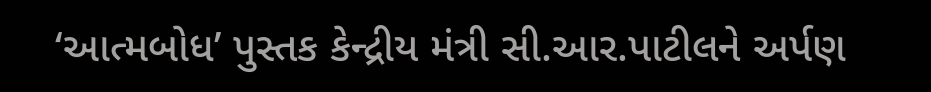‘આત્મબોધ’ પુસ્તક કેન્દ્રીય મંત્રી સી.આર.પાટીલને અર્પણ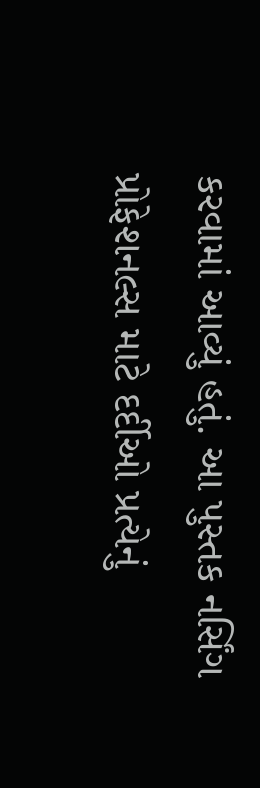કરવામાં આવ્યું હતું. આ પુસ્તક નર્સિંગ પ્રોફેશનલ્સ માટે દર્દીઓ પ્રત્યેનું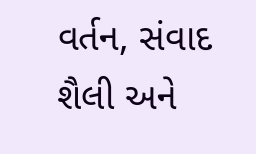વર્તન, સંવાદ શૈલી અને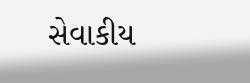સેવાકીય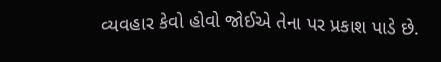વ્યવહાર કેવો હોવો જોઈએ તેના પર પ્રકાશ પાડે છે.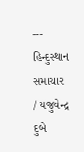---
હિન્દુસ્થાન સમાચાર / યજુવેન્દ્ર દુબે